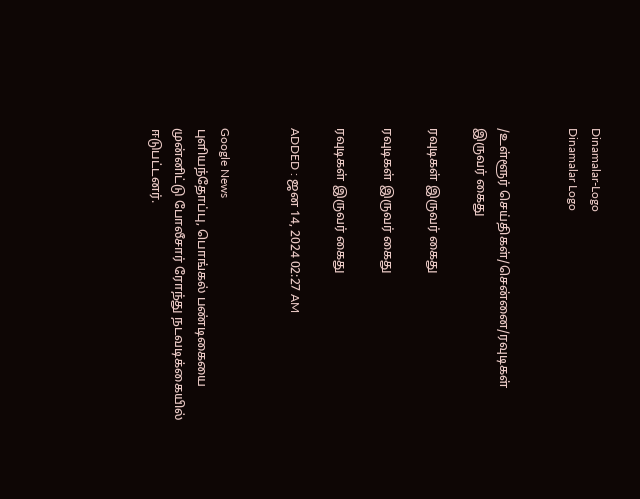Dinamalar-Logo
Dinamalar Logo


/உள்ளூர் செய்திகள்/சென்னை/ரவுடிகள் இருவர் கைது

ரவுடிகள் இருவர் கைது

ரவுடிகள் இருவர் கைது

ரவுடிகள் இருவர் கைது

ADDED : ஜன 14, 2024 02:27 AM


Google News
புளியந்தோப்பு, பொங்கல் பண்டிகையை முன்னிட்டு போலீசார் ரோந்து நடவடிக்கையில் ஈடுபட்டனர்.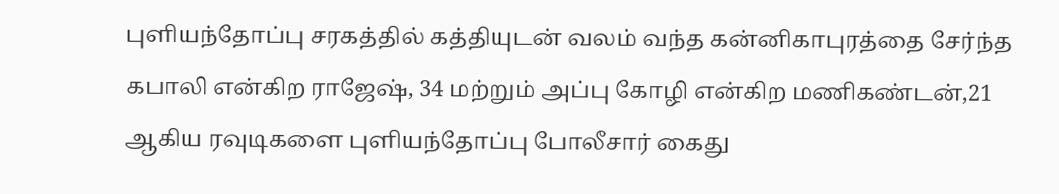புளியந்தோப்பு சரகத்தில் கத்தியுடன் வலம் வந்த கன்னிகாபுரத்தை சேர்ந்த கபாலி என்கிற ராஜேஷ், 34 மற்றும் அப்பு கோழி என்கிற மணிகண்டன்,21 ஆகிய ரவுடிகளை புளியந்தோப்பு போலீசார் கைது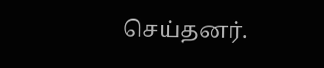செய்தனர்.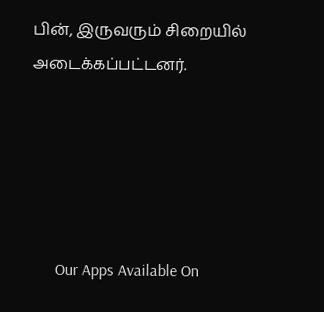பின், இருவரும் சிறையில் அடைக்கப்பட்டனர்.





      Our Apps Available On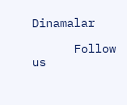Dinamalar

      Follow us